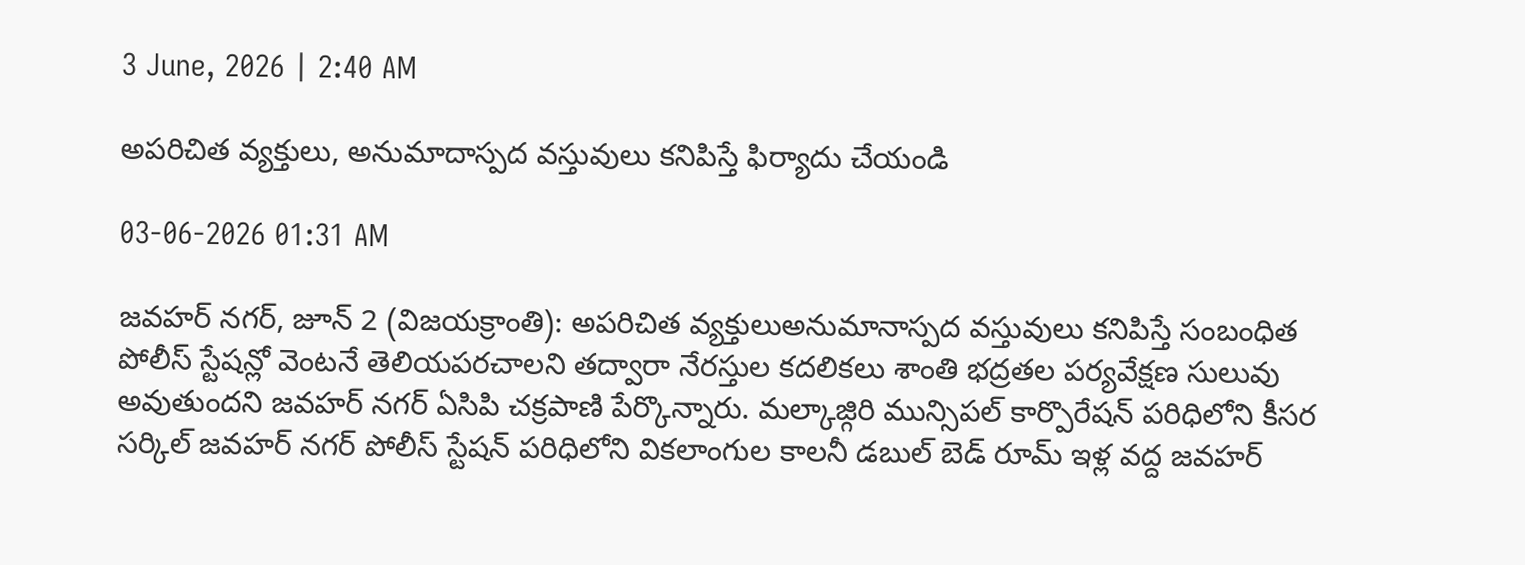3 June, 2026 | 2:40 AM

అపరిచిత వ్యక్తులు, అనుమాదాస్పద వస్తువులు కనిపిస్తే ఫిర్యాదు చేయండి

03-06-2026 01:31 AM

జవహర్ నగర్, జూన్ 2 (విజయక్రాంతి): అపరిచిత వ్యక్తులుఅనుమానాస్పద వస్తువులు కనిపిస్తే సంబంధిత పోలీస్ స్టేషన్లో వెంటనే తెలియపరచాలని తద్వారా నేరస్తుల కదలికలు శాంతి భద్రతల పర్యవేక్షణ సులువు అవుతుందని జవహర్ నగర్ ఏసిపి చక్రపాణి పేర్కొన్నారు. మల్కాజ్గిరి మున్సిపల్ కార్పొరేషన్ పరిధిలోని కీసర సర్కిల్ జవహర్ నగర్ పోలీస్ స్టేషన్ పరిధిలోని వికలాంగుల కాలనీ డబుల్ బెడ్ రూమ్ ఇళ్ల వద్ద జవహర్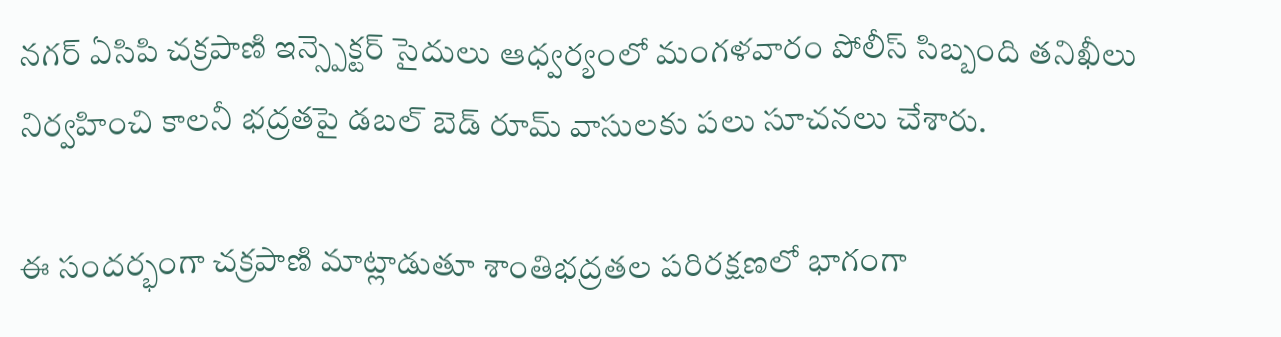నగర్ ఏసిపి చక్రపాణి ఇన్స్పెక్టర్ సైదులు ఆధ్వర్యంలో మంగళవారం పోలీస్ సిబ్బంది తనిఖీలు నిర్వహించి కాలనీ భద్రతపై డబల్ బెడ్ రూమ్ వాసులకు పలు సూచనలు చేశారు.

ఈ సందర్భంగా చక్రపాణి మాట్లాడుతూ శాంతిభద్రతల పరిరక్షణలో భాగంగా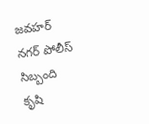జవహర్ నగర్ పోలీస్ సిబ్బంది కృషి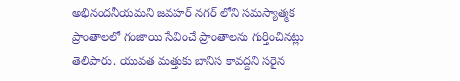అభినందనీయమని జవహర్ నగర్ లోని సమస్యాత్మక ప్రాంతాలలో గంజాయి సేవించే ప్రాంతాలను గుర్తించినట్లు తెలిపారు. యువత మత్తుకు బానిస కావద్దని సరైన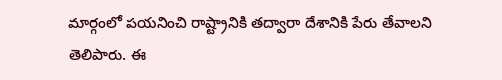మార్గంలో పయనించి రాష్ట్రానికి తద్వారా దేశానికి పేరు తేవాలని తెలిపారు. ఈ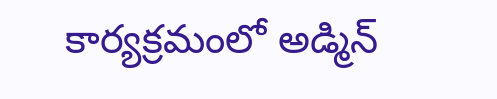కార్యక్రమంలో అడ్మిన్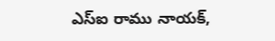ఎస్‌ఐ రాము నాయక్,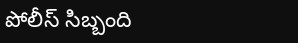పోలీస్ సిబ్బంది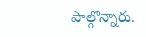పాల్గొన్నారు.